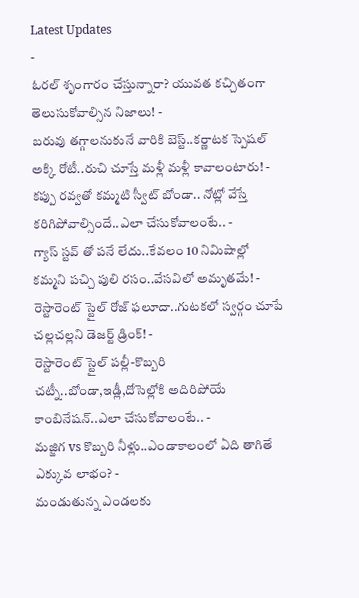Latest Updates
-
ఓరల్ శృంగారం చేస్తున్నారా? యువత కచ్చితంగా తెలుసుకోవాల్సిన నిజాలు! -
బరువు తగ్గాలనుకునే వారికి బెస్ట్..కర్ణాటక స్పెషల్ అక్కి రోటీ..రుచి చూస్తే మళ్లీ మళ్లీ కావాలంటారు! -
కప్పు రవ్వతో కమ్మటి స్వీట్ బోండా.. నోట్లో వేస్తే కరిగిపోవాల్సిందే..ఎలా చేసుకోవాలంటే.. -
గ్యాస్ స్టవ్ తో పనే లేదు..కేవలం 10 నిమిషాల్లో కమ్మని పచ్చి పులి రసం..వేసవిలో అమృతమే! -
రెస్టారెంట్ స్టైల్ రోజ్ ఫలూదా..గుటకలో స్వర్గం చూపే చల్లచల్లని డెజర్ట్ డ్రింక్! -
రెస్టారెంట్ స్టైల్ పల్లీ-కొబ్బరి చట్నీ..బోండా,ఇడ్లీ,దోసెల్లోకి అదిరిపోయే కాంబినేషన్..ఎలా చేసుకోవాలంటే.. -
మజ్జిగ vs కొబ్బరి నీళ్లు..ఎండాకాలంలో ఏది తాగితే ఎక్కువ లాభం? -
మండుతున్న ఎండలకు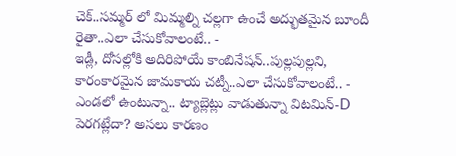చెక్..సమ్మర్ లో మిమ్మల్ని చల్లగా ఉంచే అద్భుతమైన బూందీ రైతా..ఎలా చేసుకోవాలంటే.. -
ఇడ్లీ, దోసల్లోకి అదిరిపోయే కాంబినేషన్..పుల్లపుల్లని, కారంకారమైన జామకాయ చట్నీ..ఎలా చేసుకోవాలంటే.. -
ఎండలో ఉంటున్నా.. ట్యాబ్లెట్లు వాడుతున్నా విటమిన్-D పెరగట్లేదా? అసలు కారణం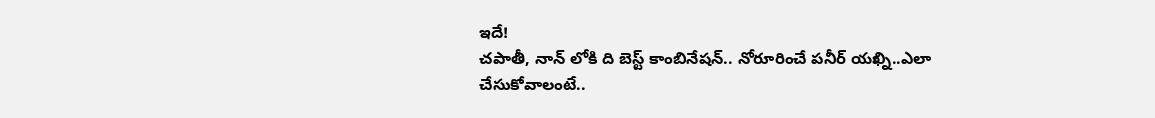ఇదే!
చపాతీ, నాన్ లోకి ది బెస్ట్ కాంబినేషన్.. నోరూరించే పనీర్ యఖ్ని..ఎలా చేసుకోవాలంటే..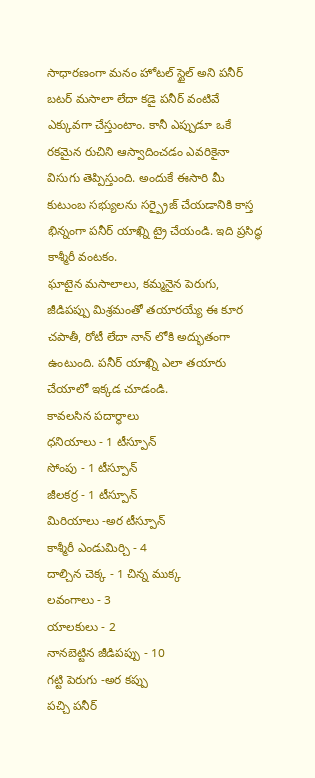సాధారణంగా మనం హోటల్ స్టైల్ అని పనీర్ బటర్ మసాలా లేదా కడై పనీర్ వంటివే ఎక్కువగా చేస్తుంటాం. కానీ ఎప్పుడూ ఒకే రకమైన రుచిని ఆస్వాదించడం ఎవరికైనా విసుగు తెప్పిస్తుంది. అందుకే ఈసారి మీ కుటుంబ సభ్యులను సర్ప్రైజ్ చేయడానికి కాస్త భిన్నంగా పనీర్ యాఖ్ని ట్రై చేయండి. ఇది ప్రసిద్ధ కాశ్మీరీ వంటకం.
ఘాటైన మసాలాలు, కమ్మనైన పెరుగు, జీడిపప్పు మిశ్రమంతో తయారయ్యే ఈ కూర చపాతీ, రోటీ లేదా నాన్ లోకి అద్భుతంగా ఉంటుంది. పనీర్ యాఖ్ని ఎలా తయారు చేయాలో ఇక్కడ చూడండి.
కావలసిన పదార్థాలు
ధనియాలు - 1 టీస్పూన్
సోంపు - 1 టీస్పూన్
జీలకర్ర - 1 టీస్పూన్
మిరియాలు -అర టీస్పూన్
కాశ్మీరీ ఎండుమిర్చి - 4
దాల్చిన చెక్క - 1 చిన్న ముక్క
లవంగాలు - 3
యాలకులు - 2
నానబెట్టిన జీడిపప్పు - 10
గట్టి పెరుగు -అర కప్పు
పచ్చి పనీర్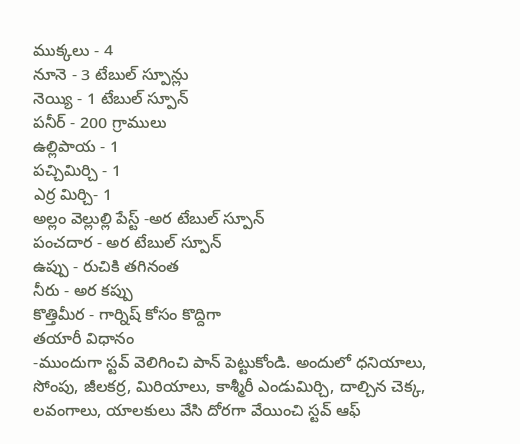ముక్కలు - 4
నూనె - 3 టేబుల్ స్పూన్లు
నెయ్యి - 1 టేబుల్ స్పూన్
పనీర్ - 200 గ్రాములు
ఉల్లిపాయ - 1
పచ్చిమిర్చి - 1
ఎర్ర మిర్చి- 1
అల్లం వెల్లుల్లి పేస్ట్ -అర టేబుల్ స్పూన్
పంచదార - అర టేబుల్ స్పూన్
ఉప్పు - రుచికి తగినంత
నీరు - అర కప్పు
కొత్తిమీర - గార్నిష్ కోసం కొద్దిగా
తయారీ విధానం
-ముందుగా స్టవ్ వెలిగించి పాన్ పెట్టుకోండి. అందులో ధనియాలు, సోంపు, జీలకర్ర, మిరియాలు, కాశ్మీరీ ఎండుమిర్చి, దాల్చిన చెక్క, లవంగాలు, యాలకులు వేసి దోరగా వేయించి స్టవ్ ఆఫ్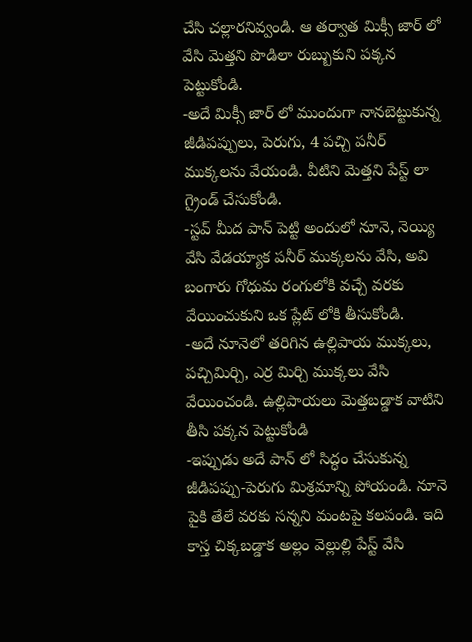చేసి చల్లారనివ్వండి. ఆ తర్వాత మిక్సీ జార్ లో వేసి మెత్తని పొడిలా రుబ్బుకుని పక్కన పెట్టుకోండి.
-అదే మిక్సీ జార్ లో ముందుగా నానబెట్టుకున్న జీడిపప్పులు, పెరుగు, 4 పచ్చి పనీర్ ముక్కలను వేయండి. వీటిని మెత్తని పేస్ట్ లా గ్రైండ్ చేసుకోండి.
-స్టవ్ మీద పాన్ పెట్టి అందులో నూనె, నెయ్యి వేసి వేడయ్యాక పనీర్ ముక్కలను వేసి, అవి బంగారు గోధుమ రంగులోకి వచ్చే వరకు వేయించుకుని ఒక ప్లేట్ లోకి తీసుకోండి.
-అదే నూనెలో తరిగిన ఉల్లిపాయ ముక్కలు, పచ్చిమిర్చి, ఎర్ర మిర్చి ముక్కలు వేసి వేయించండి. ఉల్లిపాయలు మెత్తబడ్డాక వాటిని తీసి పక్కన పెట్టుకోండి
-ఇప్పుడు అదే పాన్ లో సిద్ధం చేసుకున్న జీడిపప్పు-పెరుగు మిశ్రమాన్ని పోయండి. నూనె పైకి తేలే వరకు సన్నని మంటపై కలపండి. ఇది కాస్త చిక్కబడ్డాక అల్లం వెల్లుల్లి పేస్ట్ వేసి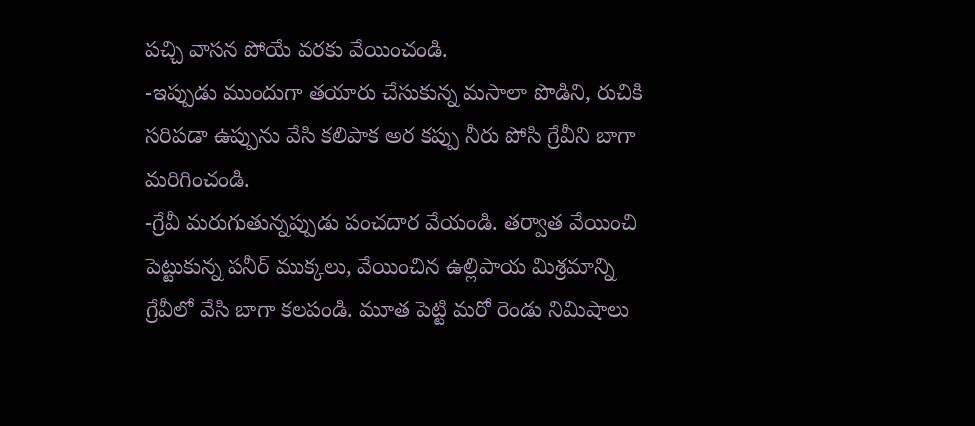పచ్చి వాసన పోయే వరకు వేయించండి.
-ఇప్పుడు ముందుగా తయారు చేసుకున్న మసాలా పొడిని, రుచికి సరిపడా ఉప్పును వేసి కలిపాక అర కప్పు నీరు పోసి గ్రేవీని బాగా మరిగించండి.
-గ్రేవీ మరుగుతున్నప్పుడు పంచదార వేయండి. తర్వాత వేయించి పెట్టుకున్న పనీర్ ముక్కలు, వేయించిన ఉల్లిపాయ మిశ్రమాన్ని గ్రేవీలో వేసి బాగా కలపండి. మూత పెట్టి మరో రెండు నిమిషాలు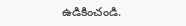ఉడికించండి.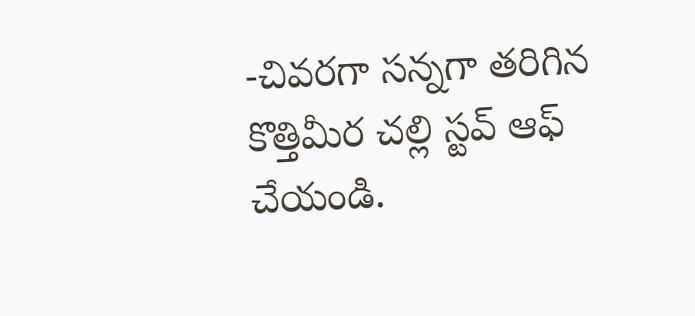-చివరగా సన్నగా తరిగిన కొత్తిమీర చల్లి స్టవ్ ఆఫ్ చేయండి.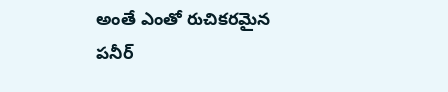అంతే ఎంతో రుచికరమైన పనీర్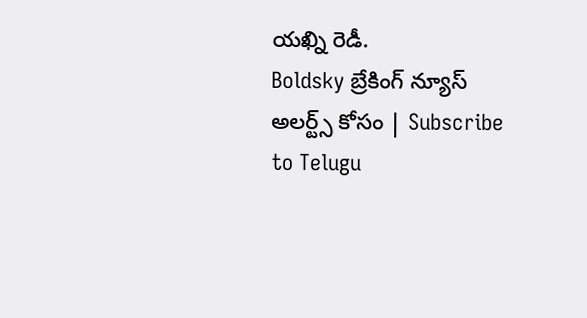యఖ్ని రెడీ.
Boldsky బ్రేకింగ్ న్యూస్ అలర్ట్స్ కోసం | Subscribe to Telugu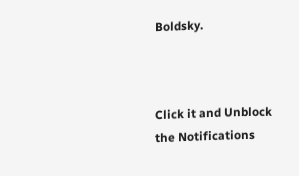Boldsky.



Click it and Unblock the Notifications